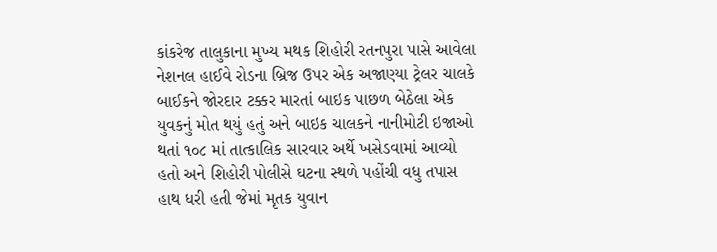કાંકરેજ તાલુકાના મુખ્ય મથક શિહોરી રતનપુરા પાસે આવેલા નેશનલ હાઈવે રોડના બ્રિજ ઉપર એક અજાણ્યા ટ્રેલર ચાલકે બાઈકને જોરદાર ટક્કર મારતાં બાઇક પાછળ બેઠેલા એક યુવકનું મોત થયું હતું અને બાઇક ચાલકને નાનીમોટી ઇજાઓ થતાં ૧૦૮ માં તાત્કાલિક સારવાર અર્થે ખસેડવામાં આવ્યો હતો અને શિહોરી પોલીસે ઘટના સ્થળે પહોંચી વધુ તપાસ હાથ ધરી હતી જેમાં મૃતક યુવાન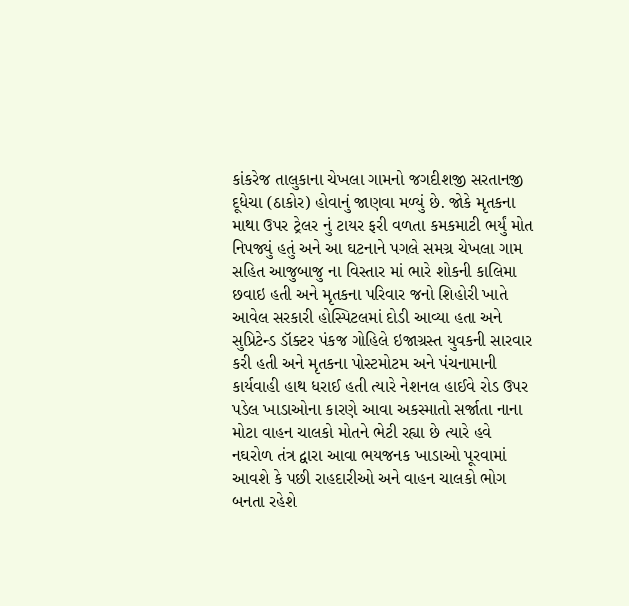કાંકરેજ તાલુકાના ચેખલા ગામનો જગદીશજી સરતાનજી દૂધેચા (ઠાકોર) હોવાનું જાણવા મળ્યું છે. જોકે મૃતકના માથા ઉપર ટ્રેલર નું ટાયર ફરી વળતા કમકમાટી ભર્યું મોત નિપજ્યું હતું અને આ ઘટનાને પગલે સમગ્ર ચેખલા ગામ સહિત આજુબાજુ ના વિસ્તાર માં ભારે શોકની કાલિમા છવાઇ હતી અને મૃતકના પરિવાર જનો શિહોરી ખાતે આવેલ સરકારી હોસ્પિટલમાં દોડી આવ્યા હતા અને સુપ્રિટેન્ડ ડૉક્ટર પંકજ ગોહિલે ઇજાગ્રસ્ત યુવકની સારવાર કરી હતી અને મૃતકના પોસ્ટમોટમ અને પંચનામાની કાર્યવાહી હાથ ધરાઈ હતી ત્યારે નેશનલ હાઈવે રોડ ઉપર પડેલ ખાડાઓના કારણે આવા અકસ્માતો સર્જાતા નાના મોટા વાહન ચાલકો મોતને ભેટી રહ્યા છે ત્યારે હવે નઘરોળ તંત્ર દ્વારા આવા ભયજનક ખાડાઓ પૂરવામાં આવશે કે પછી રાહદારીઓ અને વાહન ચાલકો ભોગ બનતા રહેશે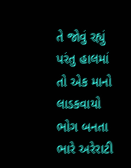તે જોવું રહ્યું પરંતુ હાલમાં તો એક માનો લાડકવાયો ભોગ બનતા ભારે અરેરાટી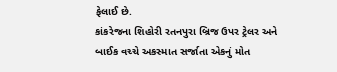ફેલાઈ છે.
કાંકરેજના શિહોરી રતનપુરા બ્રિજ ઉપર ટ્રેલર અને બાઈક વચ્ચે અકસ્માત સર્જાતા એકનું મોત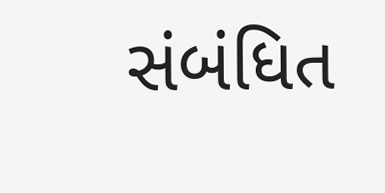સંબંધિત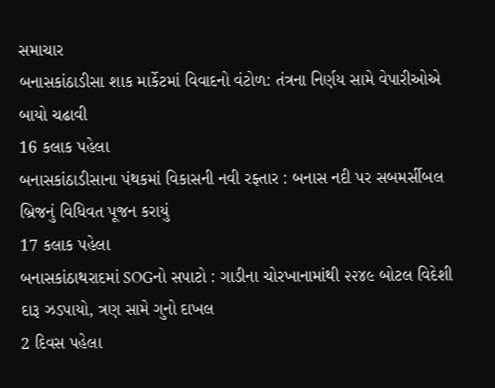સમાચાર
બનાસકાંઠાડીસા શાક માર્કેટમાં વિવાદનો વંટોળ: તંત્રના નિર્ણય સામે વેપારીઓએ બાયો ચઢાવી
16 કલાક પહેલા
બનાસકાંઠાડીસાના પંથકમાં વિકાસની નવી રફ્તાર : બનાસ નદી પર સબમર્સીબલ બ્રિજનું વિધિવત પૂજન કરાયું
17 કલાક પહેલા
બનાસકાંઠાથરાદમાં SOGનો સપાટો : ગાડીના ચોરખાનામાંથી ૨૨૪૯ બોટલ વિદેશી દારૂ ઝડપાયો, ત્રણ સામે ગુનો દાખલ
2 દિવસ પહેલા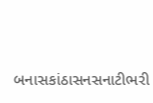બનાસકાંઠાસનસનાટીભરી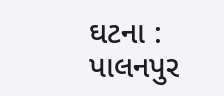ઘટના : પાલનપુર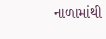નાળામાંથી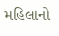મહિલાનો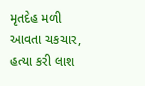મૃતદેહ મળી આવતા ચકચાર, હત્યા કરી લાશ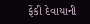ફેંકી દેવાયાની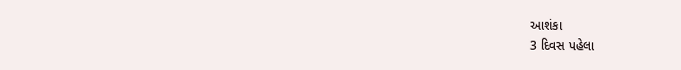આશંકા
3 દિવસ પહેલા